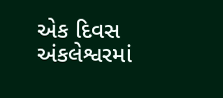એક દિવસ અંકલેશ્વરમાં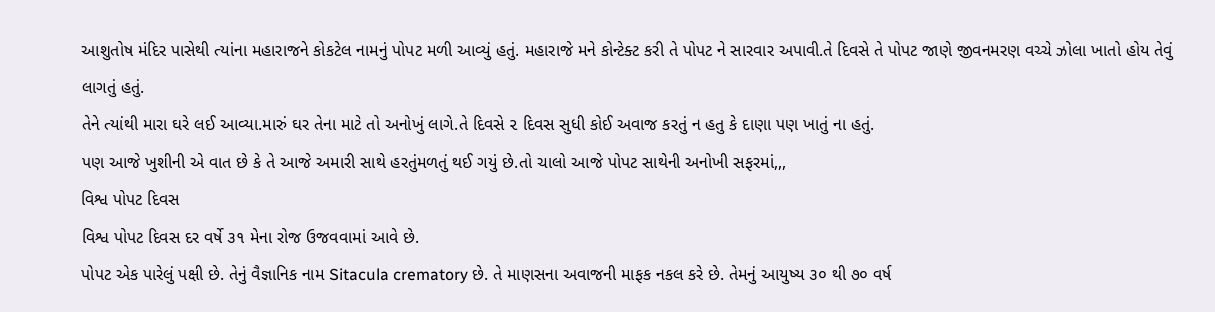આશુતોષ મંદિર પાસેથી ત્યાંના મહારાજને કોકટેલ નામનું પોપટ મળી આવ્યું હતું. મહારાજે મને કોન્ટેક્ટ કરી તે પોપટ ને સારવાર અપાવી.તે દિવસે તે પોપટ જાણે જીવનમરણ વચ્ચે ઝોલા ખાતો હોય તેવું લાગતું હતું.
તેને ત્યાંથી મારા ઘરે લઈ આવ્યા.મારું ઘર તેના માટે તો અનોખું લાગે.તે દિવસે ૨ દિવસ સુધી કોઈ અવાજ કરતું ન હતુ કે દાણા પણ ખાતું ના હતું.
પણ આજે ખુશીની એ વાત છે કે તે આજે અમારી સાથે હરતુંમળતું થઈ ગયું છે.તો ચાલો આજે પોપટ સાથેની અનોખી સફરમાં,,,
વિશ્વ પોપટ દિવસ
વિશ્વ પોપટ દિવસ દર વર્ષે ૩૧ મેના રોજ ઉજવવામાં આવે છે.
પોપટ એક પારેલું પક્ષી છે. તેનું વૈજ્ઞાનિક નામ Sitacula crematory છે. તે માણસના અવાજની માફક નકલ કરે છે. તેમનું આયુષ્ય ૩૦ થી ૭૦ વર્ષ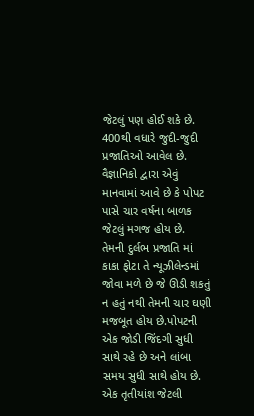જેટલું પણ હોઈ શકે છે.
400થી વધારે જુદી-જુદી પ્રજાતિઓ આવેલ છે. વૈજ્ઞાનિકો દ્વારા એવું માનવામાં આવે છે કે પોપટ પાસે ચાર વર્ષના બાળક જેટલું મગજ હોય છે.
તેમની દુર્લભ પ્રજાતિ માં કાકા ફોટા તે ન્યૂઝીલેન્ડમાં જોવા મળે છે જે ઊડી શકતું ન હતું નથી તેમની ચાર ઘણી મજબૂત હોય છે.પોપટની એક જોડી જિંદગી સુધી સાથે રહે છે અને લાંબા સમય સુધી સાથે હોય છે.
એક તૃતીયાંશ જેટલી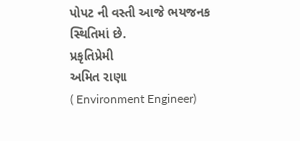પોપટ ની વસ્તી આજે ભયજનક સ્થિતિમાં છે.
પ્રકૃતિપ્રેમી
અમિત રાણા
( Environment Engineer)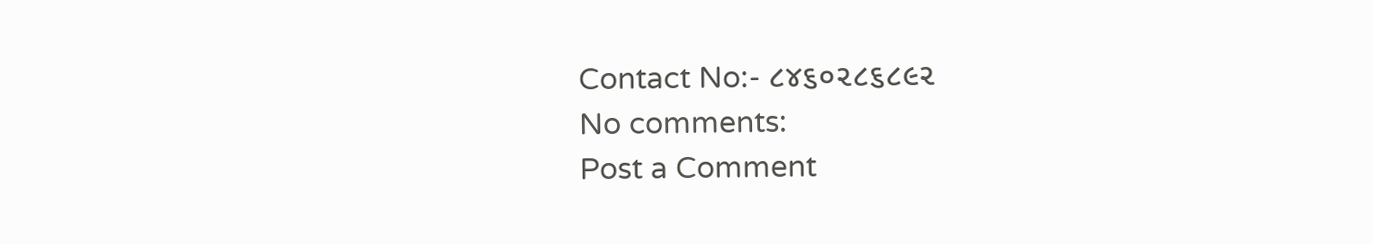Contact No:- ૮૪૬૦૨૮૬૮૯૨
No comments:
Post a Comment